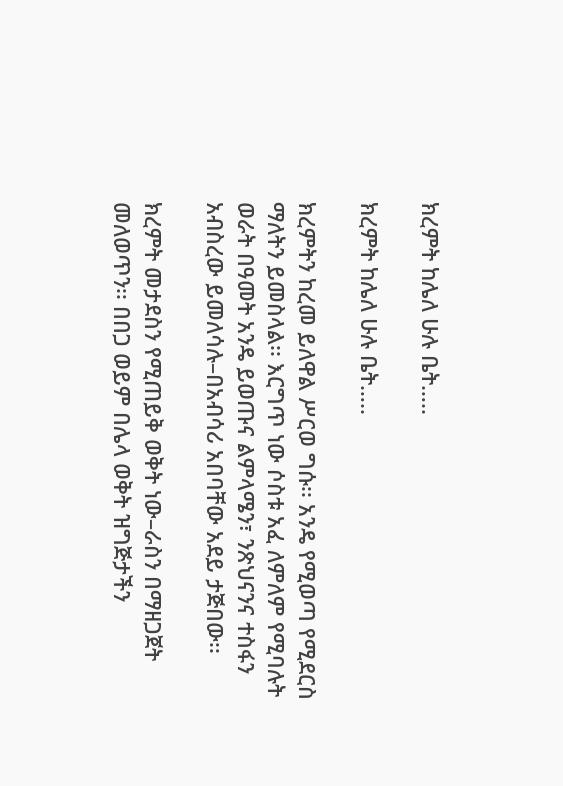ክረምት ከሌለ ሁሉ ቤት…..

ክረምት ከሌለ ሁሉ ቤት…..

ክረምትን ከረመ ይለዋል ሥርወ ግሱ፡፡ አንዴ የሚወጣ የሚደርስ ማለትን ይመስላል፡፡ እርግጥ ነው ሶስቱ አፈ ለምለም የሚባሉት ወራት በዓመት አንዴ ይወጡና ልምላሜን፣ ንጽህናንና ተስፋን አብስረው ይመለሳሉ–በአብሳሪ አበባቸው አደይ ታጅበው፡፡

ክረምት መታደስን የሚጠይቅ ወቅት ነው–ራስን በማዘጋጀት መለወጥን፡፡ በበጋ ወይም በሌላ ወቅት ዝግጅታችን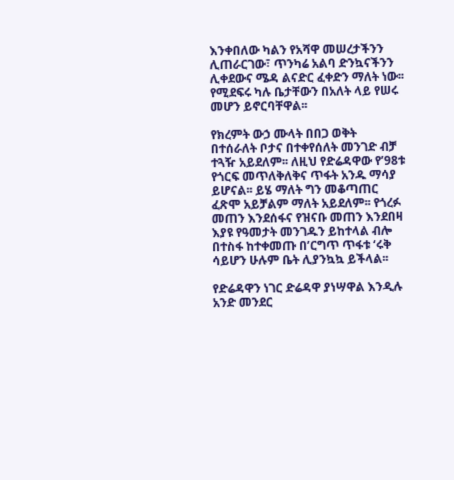እንቀበለው ካልን የአሻዋ መሠረታችንን ሊጠራርገው፣ ጥንካሬ አልባ ድንኳናችንን ሊቀደውና ሜዳ ልናድር ፈቀድን ማለት ነው፡፡ የሚደፍሩ ካሉ ቤታቸውን በአለት ላይ የሠሩ መሆን ይኖርባቸዋል፡፡

የክረምት ውኃ ሙላት በበጋ ወቅት በተሰራለት ቦታና በተቀየሰለት መንገድ ብቻ ተጓዥ አይደለም፡፡ ለዚህ የድሬዳዋው የ’98ቱ የጎርፍ መጥለቅለቅና ጥፋት አንዱ ማሳያ ይሆናል፡፡ ይሄ ማለት ግን መቆጣጠር ፈጽሞ አይቻልም ማለት አይደለም፡፡ የጎረፉ መጠን እንደሰፋና የዝናቡ መጠን እንደበዛ እያዩ የዓመታት መንገዱን ይከተላል ብሎ በተስፋ ከተቀመጡ በ’ርግጥ ጥፋቱ ‘ሩቅ ሳይሆን ሁሉም ቤት ሊያንኳኳ ይችላል፡፡

የድሬዳዋን ነገር ድሬዳዋ ያነሣዋል እንዲሉ አንድ መንደር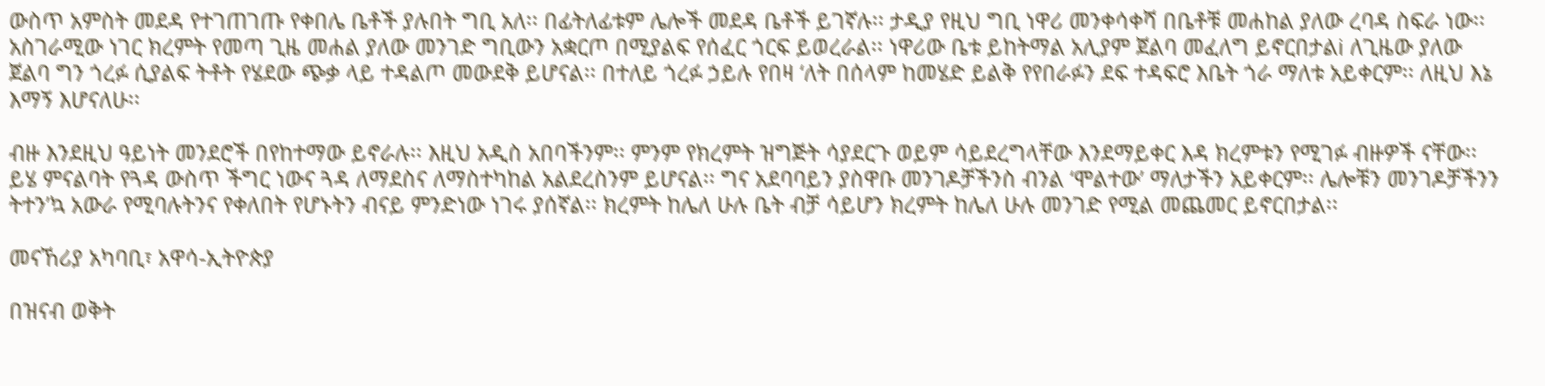ውስጥ አምስት መደዳ የተገጠገጡ የቀበሌ ቤቶች ያሉበት ግቢ አለ፡፡ በፊትለፊቱም ሌሎች መደዳ ቤቶች ይገኛሉ፡፡ ታዲያ የዚህ ግቢ ነዋሪ መንቀሳቀሻ በቤቶቹ መሐከል ያለው ረባዳ ስፍራ ነው፡፡ አስገራሚው ነገር ክረምት የመጣ ጊዜ መሐል ያለው መንገድ ግቢውን አቋርጦ በሚያልፍ የሰፈር ጎርፍ ይወረራል፡፡ ነዋሪው ቤቱ ይከትማል አሊያም ጀልባ መፈለግ ይኖርበታልi ለጊዜው ያለው ጀልባ ግን ጎረፉ ሲያልፍ ትቶት የሄደው ጭቃ ላይ ተዳልጦ መውደቅ ይሆናል፡፡ በተለይ ጎረፉ ኃይሉ የበዛ ‘ለት በሰላም ከመሄድ ይልቅ የየበራፉን ደፍ ተዳፍሮ እቤት ጎራ ማለቱ አይቀርም፡፡ ለዚህ እኔ እማኝ እሆናለሁ፡፡

ብዙ እንደዚህ ዓይነት መንደሮች በየከተማው ይኖራሉ፡፡ እዚህ አዲስ አበባችንም፡፡ ምንም የክረምት ዝግጅት ሳያደርጉ ወይም ሳይደረግላቸው እንደማይቀር እዳ ክረምቱን የሚገፉ ብዙዎች ናቸው፡፡ ይሄ ምናልባት የጓዳ ውስጥ ችግር ነውና ጓዳ ለማደስና ለማስተካከል አልደረስንም ይሆናል፡፡ ግና አደባባይን ያስዋቡ መንገዶቻችንስ ብንል ‘ሞልተው’ ማለታችን አይቀርም፡፡ ሌሎቹን መንገዶቻችንን ትተን’ኳ አውራ የሚባሉትንና የቀለበት የሆኑትን ብናይ ምንድነው ነገሩ ያሰኛል፡፡ ክረምት ከሌለ ሁሉ ቤት ብቻ ሳይሆን ክረምት ከሌለ ሁሉ መንገድ የሚል መጨመር ይኖርበታል፡፡

መናኸሪያ አካባቢ፣ አዋሳ-ኢትዮጵያ

በዝናብ ወቅት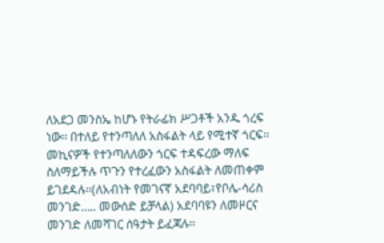ለአደጋ መንስኤ ከሆኑ የትራፊክ ሥጋቶች አንዱ ጎረፍ ነው፡፡ በተለይ የተንጣለለ አስፋልት ላይ የሚተኛ ጎርፍ፡፡ መኪናዎች የተንጣለለውን ጎርፍ ተዳፍረው ማለፍ ስለማይችሉ ጥጉን የተረፈውን አስፋልት ለመጠቀም ይገደዳሉ፡፡(ለአብነት የመገናኛ አደባባይ፣የቦሌ-ሳሪስ መንገድ….. መውሰድ ይቻላል) አደባባዩን ለመዞርና መንገድ ለመሻገር ሰዓታት ይፈጃሉ፡፡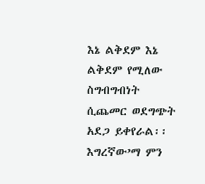እኔ ልቅደም እኔ ልቅደም የሚለው ስግብግብነት ሲጨመር ወደግጭት አደጋ ይቀየራል፡፡ እግረኛው’ማ ምን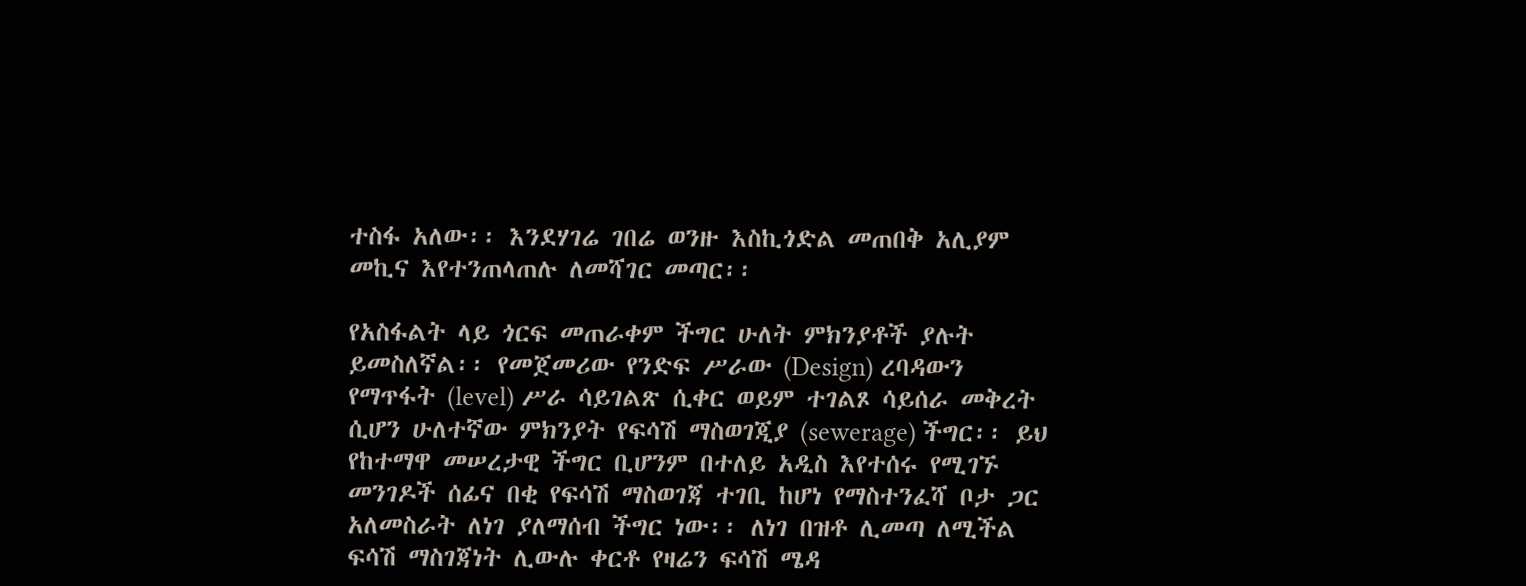ተስፋ አለው፡፡ እንደሃገሬ ገበሬ ወንዙ እስኪጎድል መጠበቅ አሊያም መኪና እየተንጠላጠሉ ለመሻገር መጣር፡፡

የአስፋልት ላይ ጎርፍ መጠራቀም ችግር ሁለት ምክንያቶች ያሉት ይመስለኛል፡፡ የመጀመሪው የንድፍ ሥራው (Design) ረባዳውን የማጥፋት (level) ሥራ ሳይገልጽ ሲቀር ወይም ተገልጾ ሳይሰራ መቅረት ሲሆን ሁለተኛው ምክንያት የፍሳሽ ማስወገጂያ (sewerage) ችግር፡፡ ይህ የከተማዋ መሠረታዊ ችግር ቢሆንም በተለይ አዲስ እየተሰሩ የሚገኙ መንገዶች ሰፊና በቂ የፍሳሽ ማስወገጃ ተገቢ ከሆነ የማስተንፈሻ ቦታ ጋር አለመስራት ለነገ ያለማሰብ ችግር ነው፡፡ ለነገ በዝቶ ሊመጣ ለሚችል ፍሳሽ ማስገጃነት ሊውሉ ቀርቶ የዛሬን ፍሳሽ ሜዳ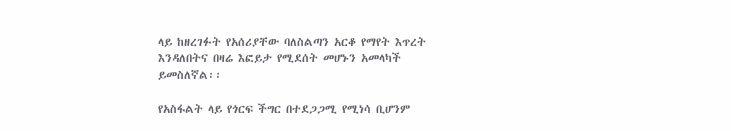ላይ ከዘረገፉት የአሰሪያቸው ባለስልጣን አርቆ የማየት እጥረት እንዳለበትና በዛሬ እፎይታ የሚደሰት መሆኑን አመላካች ይመስለኛል፡፡

የአስፋልት ላይ የጎርፍ ችግር በተደጋጋሚ የሚነሳ ቢሆንም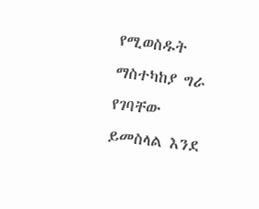የሚወስዱት ማስተካከያ ግራ የገባቸው ይመስላል እንደ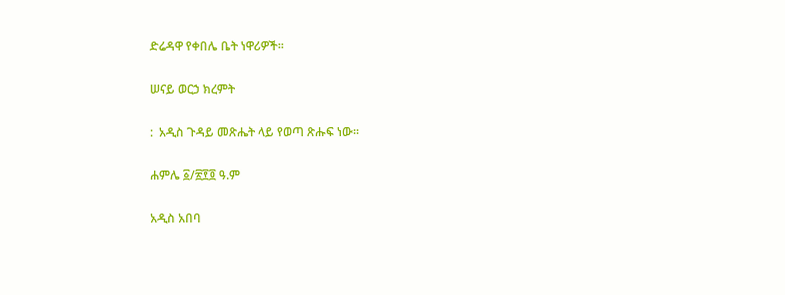ድሬዳዋ የቀበሌ ቤት ነዋሪዎች፡፡

ሠናይ ወርኃ ክረምት

:  አዲስ ጉዳይ መጽሔት ላይ የወጣ ጽሑፍ ነው፡፡

ሐምሌ ፩/፳፻፬ ዓ.ም

አዲስ አበባ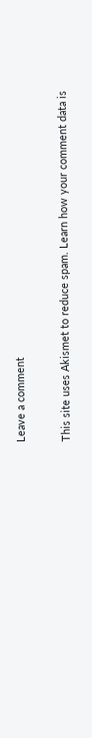Leave a comment

This site uses Akismet to reduce spam. Learn how your comment data is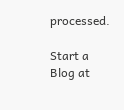processed.

Start a Blog at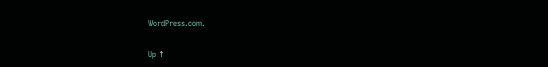WordPress.com.

Up ↑